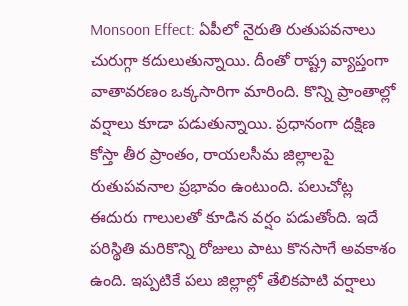Monsoon Effect: ఏపీలో నైరుతి రుతుపవనాలు చురుగ్గా కదులుతున్నాయి. దీంతో రాష్ట్ర వ్యాప్తంగా వాతావరణం ఒక్కసారిగా మారింది. కొన్ని ప్రాంతాల్లో వర్షాలు కూడా పడుతున్నాయి. ప్రధానంగా దక్షిణ కోస్తా తీర ప్రాంతం, రాయలసీమ జిల్లాలపై రుతుపవనాల ప్రభావం ఉంటుంది. పలుచోట్ల ఈదురు గాలులతో కూడిన వర్షం పడుతోంది. ఇదే పరిస్థితి మరికొన్ని రోజులు పాటు కొనసాగే అవకాశం ఉంది. ఇప్పటికే పలు జిల్లాల్లో తేలికపాటి వర్షాలు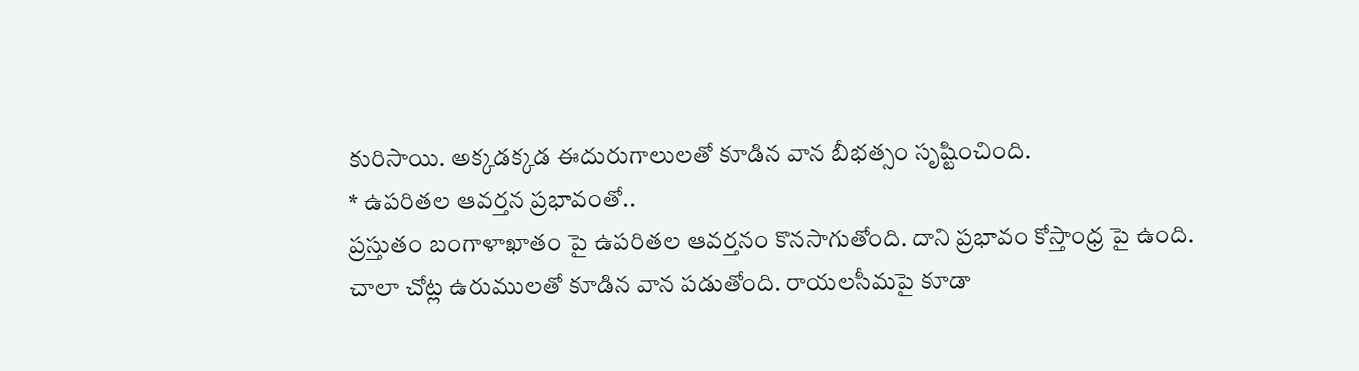కురిసాయి. అక్కడక్కడ ఈదురుగాలులతో కూడిన వాన బీభత్సం సృష్టించింది.
* ఉపరితల ఆవర్తన ప్రభావంతో..
ప్రస్తుతం బంగాళాఖాతం పై ఉపరితల ఆవర్తనం కొనసాగుతోంది. దాని ప్రభావం కోస్తాంధ్ర పై ఉంది. చాలా చోట్ల ఉరుములతో కూడిన వాన పడుతోంది. రాయలసీమపై కూడా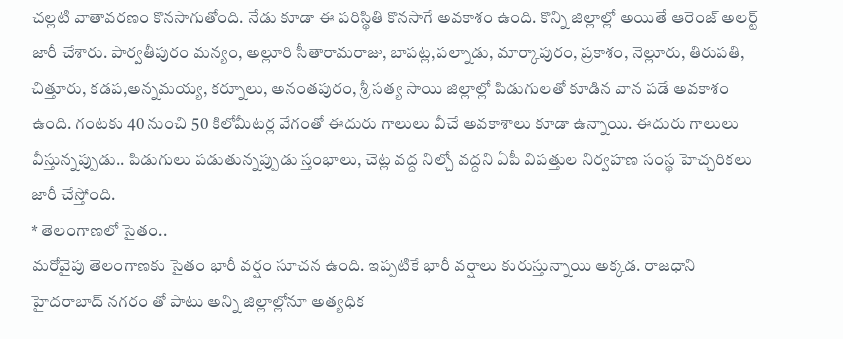చల్లటి వాతావరణం కొనసాగుతోంది. నేడు కూడా ఈ పరిస్థితి కొనసాగే అవకాశం ఉంది. కొన్ని జిల్లాల్లో అయితే ఆరెంజ్ అలర్ట్ జారీ చేశారు. పార్వతీపురం మన్యం, అల్లూరి సీతారామరాజు, బాపట్ల,పల్నాడు, మార్కాపురం, ప్రకాశం, నెల్లూరు, తిరుపతి, చిత్తూరు, కడప,అన్నమయ్య, కర్నూలు, అనంతపురం, శ్రీ సత్య సాయి జిల్లాల్లో పిడుగులతో కూడిన వాన పడే అవకాశం ఉంది. గంటకు 40 నుంచి 50 కిలోమీటర్ల వేగంతో ఈదురు గాలులు వీచే అవకాశాలు కూడా ఉన్నాయి. ఈదురు గాలులు వీస్తున్నప్పుడు.. పిడుగులు పడుతున్నప్పుడు స్తంభాలు, చెట్ల వద్ద నిల్చో వద్దని ఏపీ విపత్తుల నిర్వహణ సంస్థ హెచ్చరికలు జారీ చేస్తోంది.
* తెలంగాణలో సైతం..
మరోవైపు తెలంగాణకు సైతం భారీ వర్షం సూచన ఉంది. ఇప్పటికే భారీ వర్షాలు కురుస్తున్నాయి అక్కడ. రాజధాని హైదరాబాద్ నగరం తో పాటు అన్ని జిల్లాల్లోనూ అత్యధిక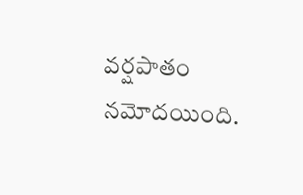వర్షపాతం నమోదయింది.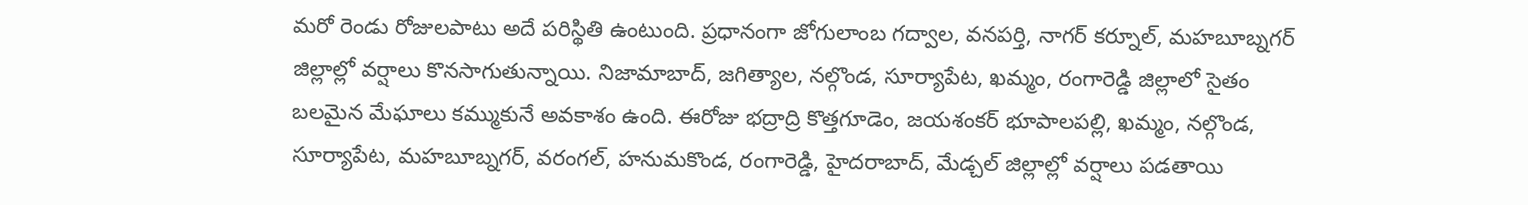మరో రెండు రోజులపాటు అదే పరిస్థితి ఉంటుంది. ప్రధానంగా జోగులాంబ గద్వాల, వనపర్తి, నాగర్ కర్నూల్, మహబూబ్నగర్ జిల్లాల్లో వర్షాలు కొనసాగుతున్నాయి. నిజామాబాద్, జగిత్యాల, నల్గొండ, సూర్యాపేట, ఖమ్మం, రంగారెడ్డి జిల్లాలో సైతం బలమైన మేఘాలు కమ్ముకునే అవకాశం ఉంది. ఈరోజు భద్రాద్రి కొత్తగూడెం, జయశంకర్ భూపాలపల్లి, ఖమ్మం, నల్గొండ, సూర్యాపేట, మహబూబ్నగర్, వరంగల్, హనుమకొండ, రంగారెడ్డి, హైదరాబాద్, మేడ్చల్ జిల్లాల్లో వర్షాలు పడతాయి